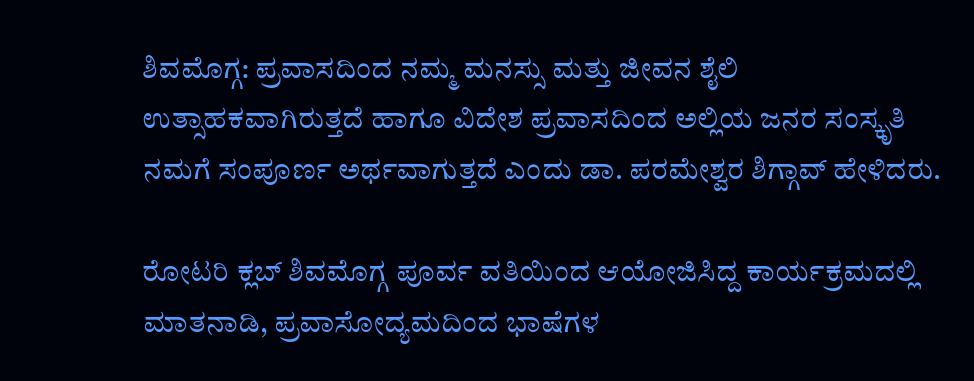ಶಿವಮೊಗ್ಗ: ಪ್ರವಾಸದಿಂದ ನಮ್ಮ ಮನಸ್ಸು ಮತ್ತು ಜೀವನ ಶೈಲಿ ಉತ್ಸಾಹಕವಾಗಿರುತ್ತದೆ ಹಾಗೂ ವಿದೇಶ ಪ್ರವಾಸದಿಂದ ಅಲ್ಲಿಯ ಜನರ ಸಂಸ್ಕೃತಿ ನಮಗೆ ಸಂಪೂರ್ಣ ಅರ್ಥವಾಗುತ್ತದೆ ಎಂದು ಡಾ. ಪರಮೇಶ್ವರ ಶಿಗ್ಗಾವ್ ಹೇಳಿದರು.

ರೋಟರಿ ಕ್ಲಬ್ ಶಿವಮೊಗ್ಗ ಪೂರ್ವ ವತಿಯಿಂದ ಆಯೋಜಿಸಿದ್ದ ಕಾರ್ಯಕ್ರಮದಲ್ಲಿ ಮಾತನಾಡಿ, ಪ್ರವಾಸೋದ್ಯಮದಿಂದ ಭಾಷೆಗಳ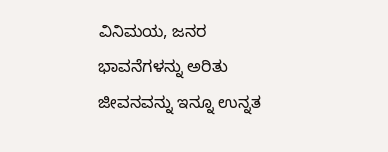ವಿನಿಮಯ, ಜನರ ಭಾವನೆಗಳನ್ನು ಅರಿತು ಜೀವನವನ್ನು ಇನ್ನೂ ಉನ್ನತ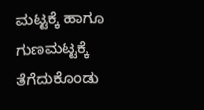ಮಟ್ಟಕ್ಕೆ ಹಾಗೂ ಗುಣಮಟ್ಟಕ್ಕೆ ತೆಗೆದುಕೊಂಡು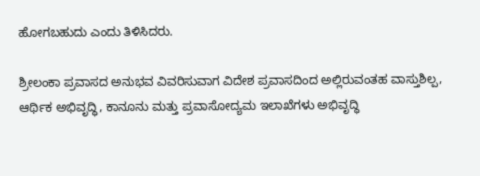ಹೋಗಬಹುದು ಎಂದು ತಿಳಿಸಿದರು.

ಶ್ರೀಲಂಕಾ ಪ್ರವಾಸದ ಅನುಭವ ವಿವರಿಸುವಾಗ ವಿದೇಶ ಪ್ರವಾಸದಿಂದ ಅಲ್ಲಿರುವಂತಹ ವಾಸ್ತುಶಿಲ್ಪ, ಆರ್ಥಿಕ ಅಭಿವೃದ್ಧಿ, ಕಾನೂನು ಮತ್ತು ಪ್ರವಾಸೋದ್ಯಮ ಇಲಾಖೆಗಳು ಅಭಿವೃದ್ಧಿ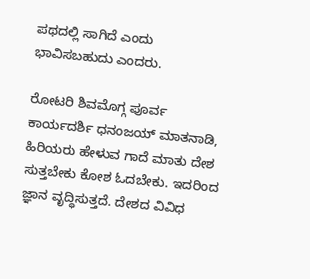ಪಥದಲ್ಲಿ ಸಾಗಿದೆ ಎಂದು ಭಾವಿಸಬಹುದು ಎಂದರು.

ರೋಟರಿ ಶಿವಮೊಗ್ಗ ಪೂರ್ವ ಕಾರ್ಯದರ್ಶಿ ಧನಂಜಯ್ ಮಾತನಾಡಿ, ಹಿರಿಯರು ಹೇಳುವ ಗಾದೆ ಮಾತು ದೇಶ ಸುತ್ತಬೇಕು ಕೋಶ ಓದಬೇಕು. ಇದರಿಂದ ಜ್ಞಾನ ವೃದ್ಧಿಸುತ್ತದೆ. ದೇಶದ ವಿವಿಧ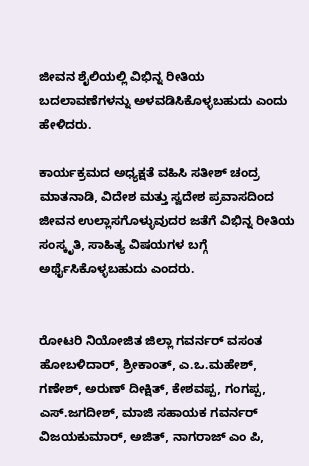ಜೀವನ ಶೈಲಿಯಲ್ಲಿ ವಿಭಿನ್ನ ರೀತಿಯ ಬದಲಾವಣೆಗಳನ್ನು ಅಳವಡಿಸಿಕೊಳ್ಳಬಹುದು ಎಂದು ಹೇಳಿದರು.

ಕಾರ್ಯಕ್ರಮದ ಅಧ್ಯಕ್ಷತೆ ವಹಿಸಿ ಸತೀಶ್ ಚಂದ್ರ ಮಾತನಾಡಿ, ವಿದೇಶ ಮತ್ತು ಸ್ವದೇಶ ಪ್ರವಾಸದಿಂದ ಜೀವನ ಉಲ್ಲಾಸಗೊಳ್ಳುವುದರ ಜತೆಗೆ ವಿಭಿನ್ನ ರೀತಿಯ ಸಂಸ್ಕೃತಿ, ಸಾಹಿತ್ಯ ವಿಷಯಗಳ ಬಗ್ಗೆ ಅರ್ಥೈಸಿಕೊಳ್ಳಬಹುದು ಎಂದರು.


ರೋಟರಿ ನಿಯೋಜಿತ ಜಿಲ್ಲಾ ಗವರ್ನರ್ ವಸಂತ ಹೋಬಳಿದಾರ್, ಶ್ರೀಕಾಂತ್, ಎ.ಒ.ಮಹೇಶ್, ಗಣೇಶ್, ಅರುಣ್ ದೀಕ್ಷಿತ್, ಕೇಶವಪ್ಪ, ಗಂಗಪ್ಪ, ಎಸ್.ಜಗದೀಶ್, ಮಾಜಿ ಸಹಾಯಕ ಗವರ್ನರ್ ವಿಜಯಕುಮಾರ್, ಅಜಿತ್, ನಾಗರಾಜ್ ಎಂ ಪಿ,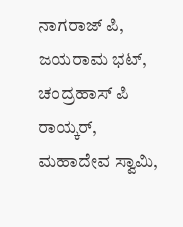ನಾಗರಾಜ್ ಪಿ, ಜಯರಾಮ ಭಟ್, ಚಂದ್ರಹಾಸ್ ಪಿ ರಾಯ್ಕರ್, ಮಹಾದೇವ ಸ್ವಾಮಿ,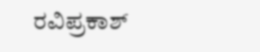ರವಿಪ್ರಕಾಶ್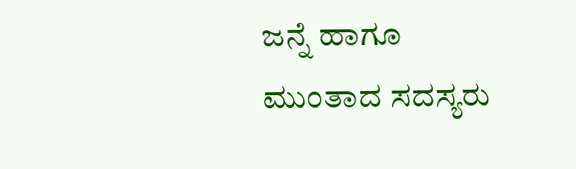ಜನ್ನೆ ಹಾಗೂ ಮುಂತಾದ ಸದಸ್ಯರು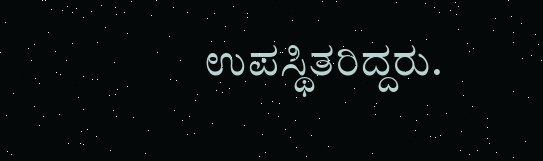ಉಪಸ್ಥಿತರಿದ್ದರು.